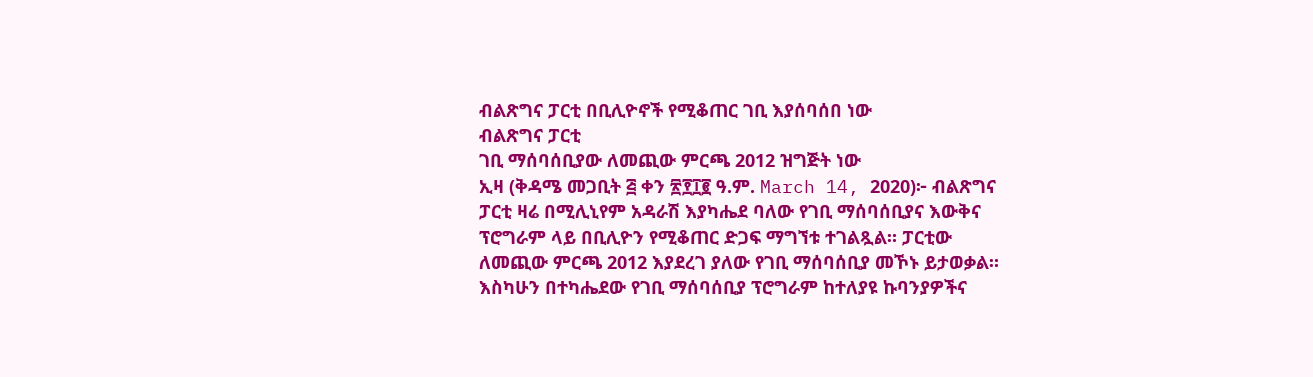ብልጽግና ፓርቲ በቢሊዮኖች የሚቆጠር ገቢ እያሰባሰበ ነው
ብልጽግና ፓርቲ
ገቢ ማሰባሰቢያው ለመጪው ምርጫ 2012 ዝግጅት ነው
ኢዛ (ቅዳሜ መጋቢት ፭ ቀን ፳፻፲፪ ዓ.ም. March 14, 2020)፦ ብልጽግና ፓርቲ ዛሬ በሚሊኒየም አዳራሽ እያካሔደ ባለው የገቢ ማሰባሰቢያና እውቅና ፕሮግራም ላይ በቢሊዮን የሚቆጠር ድጋፍ ማግኘቱ ተገልጿል። ፓርቲው ለመጪው ምርጫ 2012 እያደረገ ያለው የገቢ ማሰባሰቢያ መኾኑ ይታወቃል።
እስካሁን በተካሔደው የገቢ ማሰባሰቢያ ፕሮግራም ከተለያዩ ኩባንያዎችና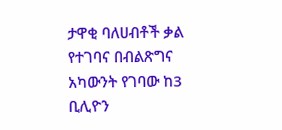ታዋቂ ባለሀብቶች ቃል የተገባና በብልጽግና አካውንት የገባው ከ3 ቢሊዮን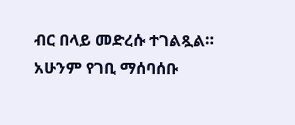ብር በላይ መድረሱ ተገልጿል። አሁንም የገቢ ማሰባሰቡ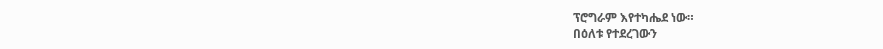ፕሮግራም እየተካሔደ ነው።
በዕለቱ የተደረገውን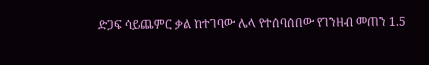ድጋፍ ሳይጨምር ቃል ከተገባው ሌላ የተሰባሰበው የገንዘብ መጠን 1.5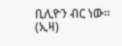ቢሊዮን ብር ነው። (ኢዛ)